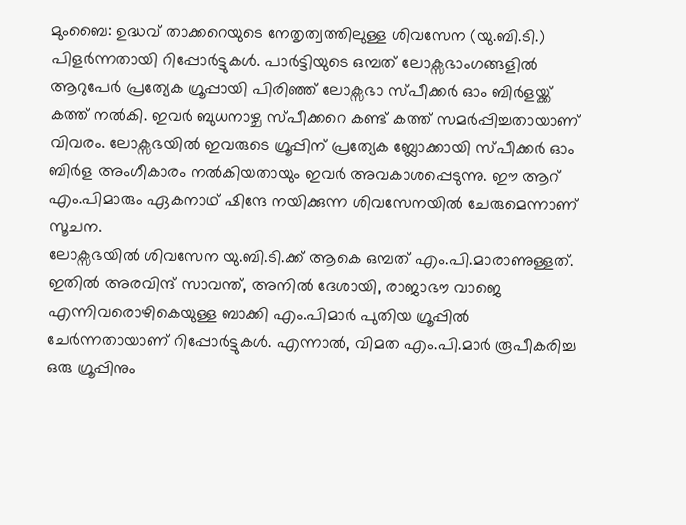മുംബൈ: ഉദ്ധവ് താക്കറെയുടെ നേതൃത്വത്തിലുള്ള ശിവസേന (യു.ബി.ടി.) പിളർന്നതായി റിപ്പോർട്ടുകൾ. പാർട്ടിയുടെ ഒമ്പത് ലോക്സഭാംഗങ്ങളിൽ ആറുപേർ പ്രത്യേക ഗ്രൂപ്പായി പിരിഞ്ഞ് ലോക്സഭാ സ്പീക്കർ ഓം ബിർളയ്ക്ക് കത്ത് നൽകി. ഇവർ ബുധനാഴ്ച സ്പീക്കറെ കണ്ട് കത്ത് സമർപ്പിച്ചതായാണ് വിവരം. ലോക്സഭയിൽ ഇവരുടെ ഗ്രൂപ്പിന് പ്രത്യേക ബ്ലോക്കായി സ്പീക്കർ ഓം ബിർള അംഗീകാരം നൽകിയതായും ഇവർ അവകാശപ്പെടുന്നു. ഈ ആറ് എം.പിമാരും ഏകനാഥ് ഷിന്ദേ നയിക്കുന്ന ശിവസേനയിൽ ചേരുമെന്നാണ് സൂചന.
ലോക്സഭയിൽ ശിവസേന യു.ബി.ടി.ക്ക് ആകെ ഒമ്പത് എം.പി.മാരാണുള്ളത്. ഇതിൽ അരവിന്ദ് സാവന്ത്, അനിൽ ദേശായി, രാജാഭൗ വാജെ എന്നിവരൊഴികെയുള്ള ബാക്കി എം.പിമാർ പുതിയ ഗ്രൂപ്പിൽ ചേർന്നതായാണ് റിപ്പോർട്ടുകൾ. എന്നാൽ, വിമത എം.പി.മാർ രൂപീകരിച്ച ഒരു ഗ്രൂപ്പിനും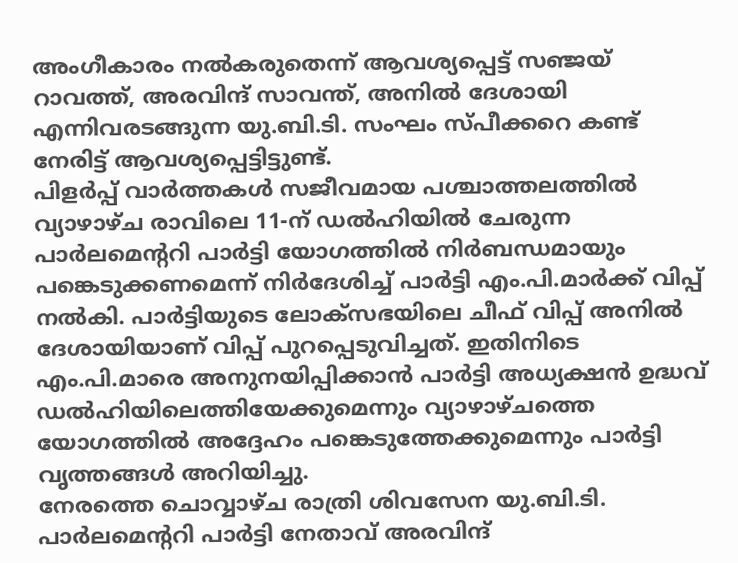അംഗീകാരം നൽകരുതെന്ന് ആവശ്യപ്പെട്ട് സഞ്ജയ് റാവത്ത്, അരവിന്ദ് സാവന്ത്, അനിൽ ദേശായി എന്നിവരടങ്ങുന്ന യു.ബി.ടി. സംഘം സ്പീക്കറെ കണ്ട് നേരിട്ട് ആവശ്യപ്പെട്ടിട്ടുണ്ട്.
പിളർപ്പ് വാർത്തകൾ സജീവമായ പശ്ചാത്തലത്തിൽ വ്യാഴാഴ്ച രാവിലെ 11-ന് ഡൽഹിയിൽ ചേരുന്ന പാർലമെന്ററി പാർട്ടി യോഗത്തിൽ നിർബന്ധമായും പങ്കെടുക്കണമെന്ന് നിർദേശിച്ച് പാർട്ടി എം.പി.മാർക്ക് വിപ്പ് നൽകി. പാർട്ടിയുടെ ലോക്സഭയിലെ ചീഫ് വിപ്പ് അനിൽ ദേശായിയാണ് വിപ്പ് പുറപ്പെടുവിച്ചത്. ഇതിനിടെ എം.പി.മാരെ അനുനയിപ്പിക്കാൻ പാർട്ടി അധ്യക്ഷൻ ഉദ്ധവ് ഡൽഹിയിലെത്തിയേക്കുമെന്നും വ്യാഴാഴ്ചത്തെ യോഗത്തിൽ അദ്ദേഹം പങ്കെടുത്തേക്കുമെന്നും പാർട്ടി വൃത്തങ്ങൾ അറിയിച്ചു.
നേരത്തെ ചൊവ്വാഴ്ച രാത്രി ശിവസേന യു.ബി.ടി. പാർലമെന്ററി പാർട്ടി നേതാവ് അരവിന്ദ്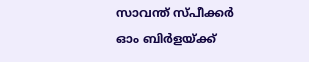സാവന്ത് സ്പീക്കർ ഓം ബിർളയ്ക്ക്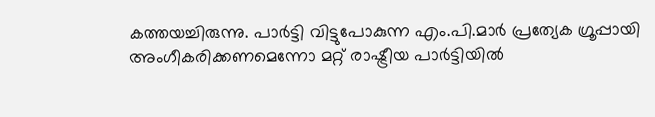കത്തയച്ചിരുന്നു. പാർട്ടി വിട്ടുപോകുന്ന എം.പി.മാർ പ്രത്യേക ഗ്രൂപ്പായി അംഗീകരിക്കണമെന്നോ മറ്റ് രാഷ്ട്രീയ പാർട്ടിയിൽ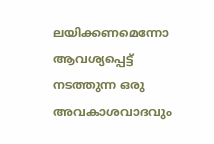ലയിക്കണമെന്നോ ആവശ്യപ്പെട്ട് നടത്തുന്ന ഒരു അവകാശവാദവും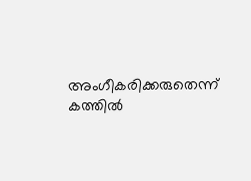അംഗീകരിക്കരുതെന്ന് കത്തിൽ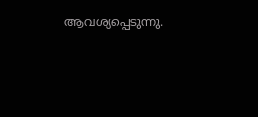ആവശ്യപ്പെടുന്നു.